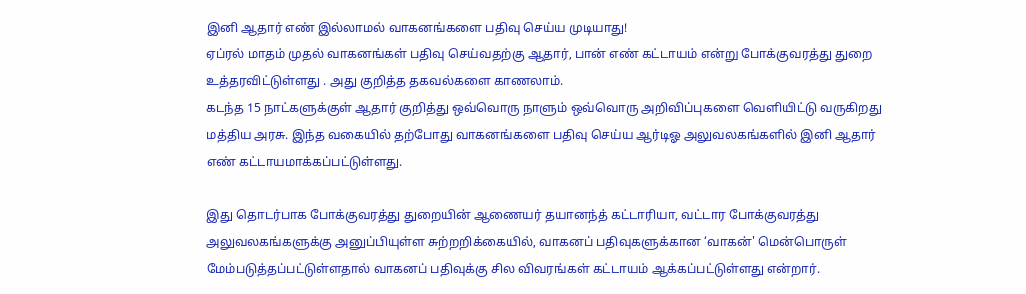இனி ஆதார் எண் இல்லாமல் வாகனங்களை பதிவு செய்ய முடியாது!
ஏப்ரல் மாதம் முதல் வாகனங்கள் பதிவு செய்வதற்கு ஆதார், பான் எண் கட்டாயம் என்று போக்குவரத்து துறை உத்தரவிட்டுள்ளது . அது குறித்த தகவல்களை காணலாம்.
கடந்த 15 நாட்களுக்குள் ஆதார் குறித்து ஒவ்வொரு நாளும் ஒவ்வொரு அறிவிப்புகளை வெளியிட்டு வருகிறது மத்திய அரசு. இந்த வகையில் தற்போது வாகனங்களை பதிவு செய்ய ஆர்டிஓ அலுவலகங்களில் இனி ஆதார் எண் கட்டாயமாக்கப்பட்டுள்ளது.

இது தொடர்பாக போக்குவரத்து துறையின் ஆணையர் தயானந்த் கட்டாரியா, வட்டார போக்குவரத்து அலுவலகங்களுக்கு அனுப்பியுள்ள சுற்றறிக்கையில், வாகனப் பதிவுகளுக்கான ‘வாகன்' மென்பொருள் மேம்படுத்தப்பட்டுள்ளதால் வாகனப் பதிவுக்கு சில விவரங்கள் கட்டாயம் ஆக்கப்பட்டுள்ளது என்றார்.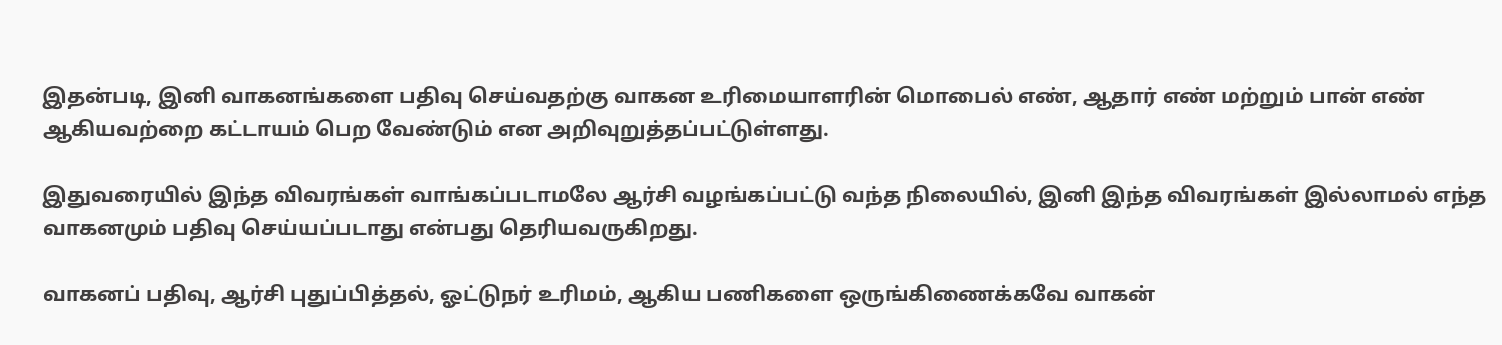இதன்படி, இனி வாகனங்களை பதிவு செய்வதற்கு வாகன உரிமையாளரின் மொபைல் எண், ஆதார் எண் மற்றும் பான் எண் ஆகியவற்றை கட்டாயம் பெற வேண்டும் என அறிவுறுத்தப்பட்டுள்ளது.

இதுவரையில் இந்த விவரங்கள் வாங்கப்படாமலே ஆர்சி வழங்கப்பட்டு வந்த நிலையில், இனி இந்த விவரங்கள் இல்லாமல் எந்த வாகனமும் பதிவு செய்யப்படாது என்பது தெரியவருகிறது.

வாகனப் பதிவு, ஆர்சி புதுப்பித்தல், ஓட்டுநர் உரிமம், ஆகிய பணிகளை ஒருங்கிணைக்கவே வாகன்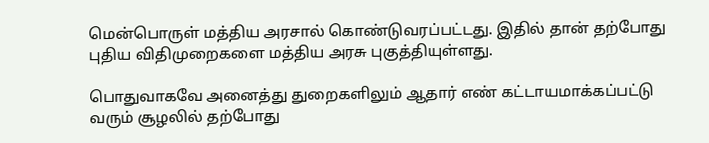மென்பொருள் மத்திய அரசால் கொண்டுவரப்பட்டது. இதில் தான் தற்போது புதிய விதிமுறைகளை மத்திய அரசு புகுத்தியுள்ளது.

பொதுவாகவே அனைத்து துறைகளிலும் ஆதார் எண் கட்டாயமாக்கப்பட்டு வரும் சூழலில் தற்போது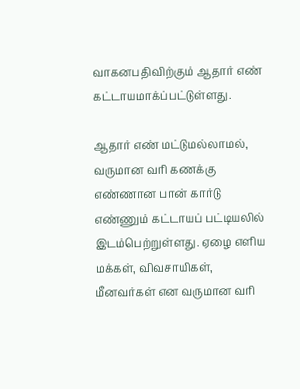வாகனபதிவிற்கும் ஆதார் எண் கட்டாயமாக்ப்பட்டுள்ளது.

ஆதார் எண் மட்டுமல்லாமல், வருமான வரி கணக்கு எண்ணான பான் கார்டு எண்ணும் கட்டாயப் பட்டியலில் இடம்பெற்றுள்ளது. ஏழை எளிய மக்கள், விவசாயிகள், மீனவர்கள் என வருமான வரி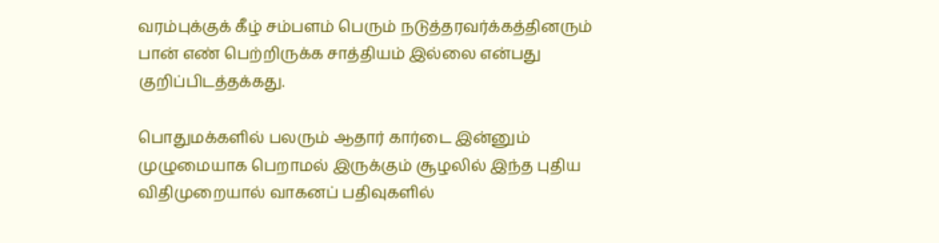வரம்புக்குக் கீழ் சம்பளம் பெரும் நடுத்தரவர்க்கத்தினரும் பான் எண் பெற்றிருக்க சாத்தியம் இல்லை என்பது குறிப்பிடத்தக்கது.

பொதுமக்களில் பலரும் ஆதார் கார்டை இன்னும் முழுமையாக பெறாமல் இருக்கும் சூழலில் இந்த புதிய விதிமுறையால் வாகனப் பதிவுகளில்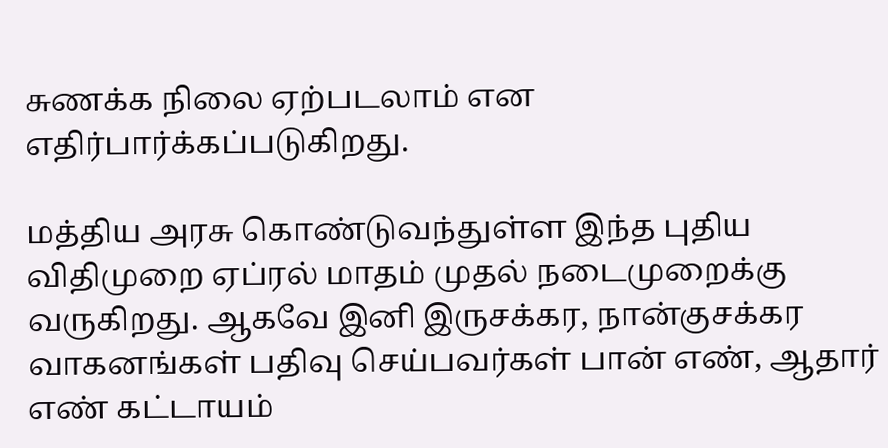சுணக்க நிலை ஏற்படலாம் என எதிர்பார்க்கப்படுகிறது.

மத்திய அரசு கொண்டுவந்துள்ள இந்த புதிய விதிமுறை ஏப்ரல் மாதம் முதல் நடைமுறைக்கு வருகிறது. ஆகவே இனி இருசக்கர, நான்குசக்கர வாகனங்கள் பதிவு செய்பவர்கள் பான் எண், ஆதார் எண் கட்டாயம்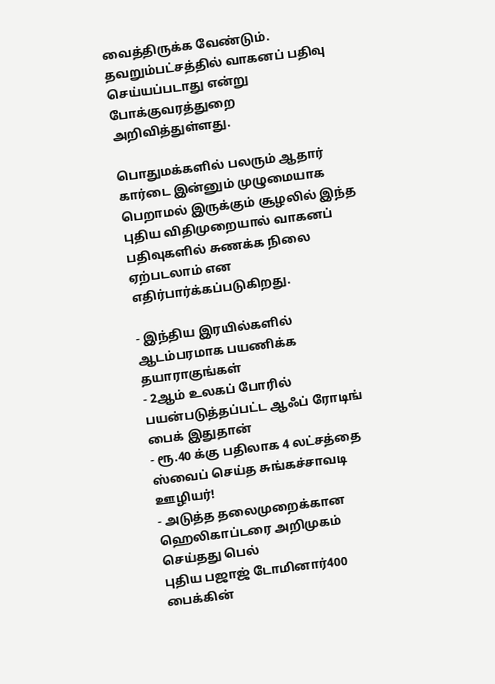வைத்திருக்க வேண்டும். தவறும்பட்சத்தில் வாகனப் பதிவு செய்யப்படாது என்று போக்குவரத்துறை அறிவித்துள்ளது.

பொதுமக்களில் பலரும் ஆதார் கார்டை இன்னும் முழுமையாக பெறாமல் இருக்கும் சூழலில் இந்த புதிய விதிமுறையால் வாகனப் பதிவுகளில் சுணக்க நிலை ஏற்படலாம் என எதிர்பார்க்கப்படுகிறது.

- இந்திய இரயில்களில் ஆடம்பரமாக பயணிக்க தயாராகுங்கள்
- 2ஆம் உலகப் போரில் பயன்படுத்தப்பட்ட ஆஃப் ரோடிங் பைக் இதுதான்
- ரூ.40 க்கு பதிலாக 4 லட்சத்தை ஸ்வைப் செய்த சுங்கச்சாவடி ஊழியர்!
- அடுத்த தலைமுறைக்கான ஹெலிகாப்டரை அறிமுகம் செய்தது பெல்
புதிய பஜாஜ் டோமினார்400 பைக்கின்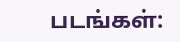படங்கள்: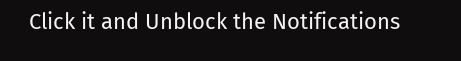Click it and Unblock the Notifications